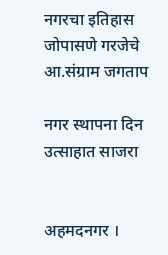नगरचा इतिहास जोपासणे गरजेचे आ.संग्राम जगताप

नगर स्थापना दिन उत्साहात साजरा


अहमदनगर ।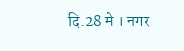दि.28 मे । नगर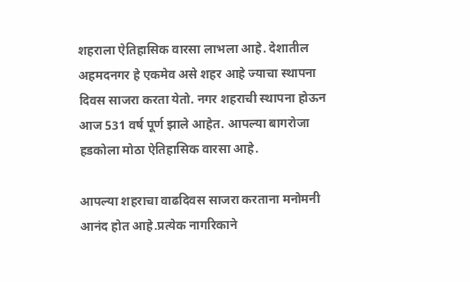शहराला ऐतिहासिक वारसा लाभला आहे. देशातील अहमदनगर हे एकमेव असे शहर आहे ज्याचा स्थापना दिवस साजरा करता येतो. नगर शहराची स्थापना होऊन आज 531 वर्ष पूर्ण झाले आहेत. आपल्या बागरोजा हडकोला मोठा ऐतिहासिक वारसा आहे.

आपल्या शहराचा वाढदिवस साजरा करताना मनोमनी आनंद होत आहे.प्रत्येक नागरिकाने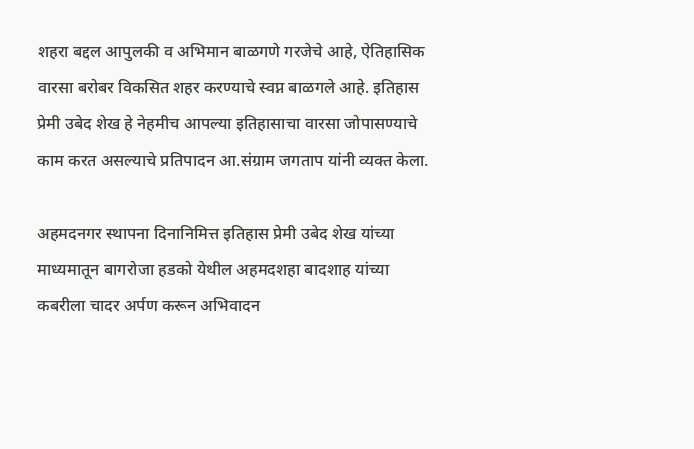शहरा बद्दल आपुलकी व अभिमान बाळगणे गरजेचे आहे, ऐतिहासिक वारसा बरोबर विकसित शहर करण्याचे स्वप्न बाळगले आहे. इतिहास प्रेमी उबेद शेख हे नेहमीच आपल्या इतिहासाचा वारसा जोपासण्याचे काम करत असल्याचे प्रतिपादन आ.संग्राम जगताप यांनी व्यक्त केला.

अहमदनगर स्थापना दिनानिमित्त इतिहास प्रेमी उबेद शेख यांच्या माध्यमातून बागरोजा हडको येथील अहमदशहा बादशाह यांच्या कबरीला चादर अर्पण करून अभिवादन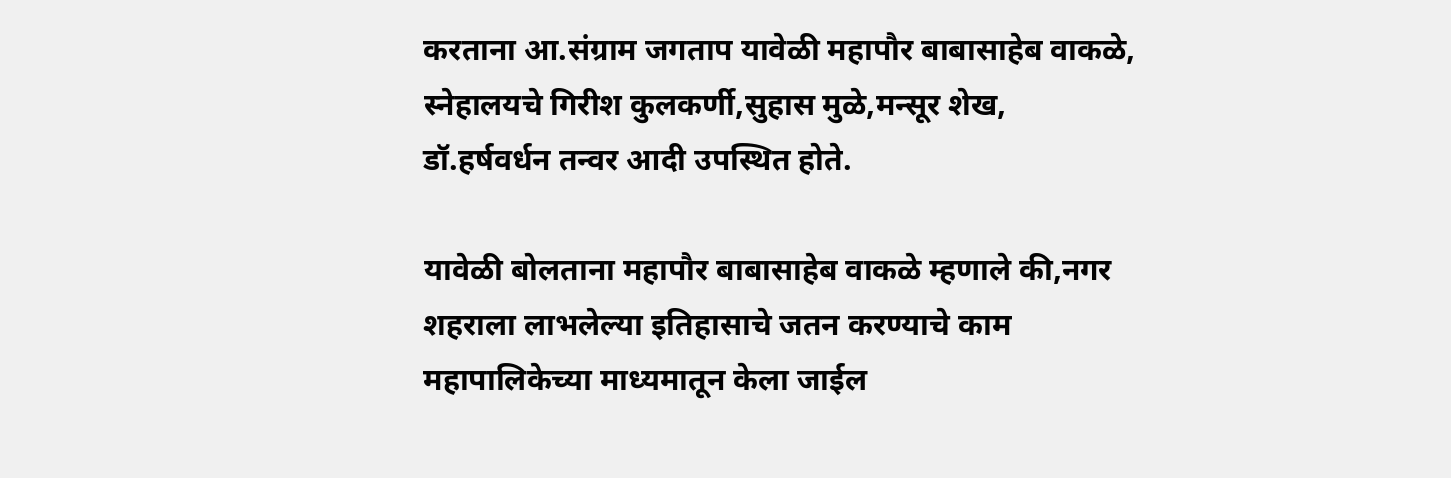करताना आ.संग्राम जगताप यावेळी महापौर बाबासाहेब वाकळे, स्नेहालयचे गिरीश कुलकर्णी,सुहास मुळे,मन्सूर शेख, डॉ.हर्षवर्धन तन्वर आदी उपस्थित होते.

यावेळी बोलताना महापौर बाबासाहेब वाकळे म्हणाले की,नगर शहराला लाभलेल्या इतिहासाचे जतन करण्याचे काम महापालिकेच्या माध्यमातून केला जाईल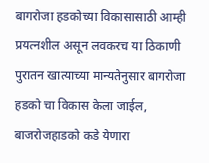बागरोजा हडकोच्या विकासासाठी आम्ही प्रयत्नशील असून लवकरच या ठिकाणी पुरातन खात्याच्या मान्यतेनुसार बागरोजा हडको चा विकास केला जाईल, बाजरोजहाडको कडे येणारा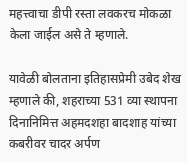महत्त्वाचा डीपी रस्ता लवकरच मोकळा केला जाईल असे ते म्हणाले.

यावेळी बोलताना इतिहासप्रेमी उबेद शेख म्हणाले की, शहराच्या 531 व्या स्थापना दिनानिमित्त अहमदशहा बादशाह यांच्या कबरीवर चादर अर्पण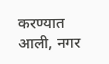करण्यात आली, नगर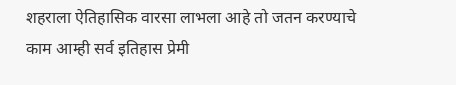शहराला ऐतिहासिक वारसा लाभला आहे तो जतन करण्याचे काम आम्ही सर्व इतिहास प्रेमी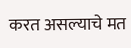करत असल्याचे मत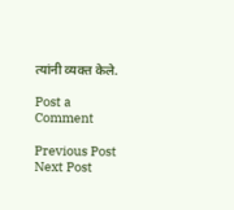त्यांनी व्यक्त केले.

Post a Comment

Previous Post Next Post